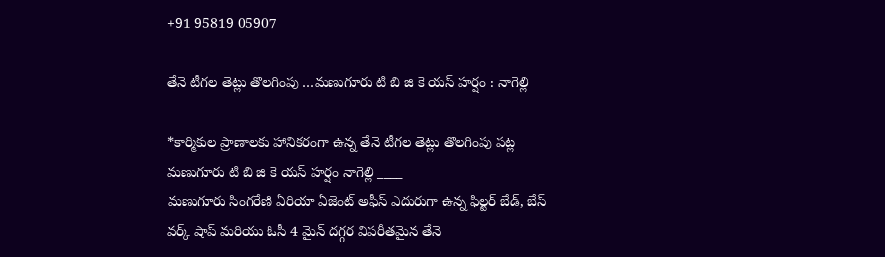+91 95819 05907

తేనె టీగల తెట్లు తొలగింపు …మణుగూరు టి బి జి కె యస్ హర్షం : నాగెల్లి

*కార్మికుల ప్రాణాలకు హానికరంగా ఉన్న తేనె టీగల తెట్లు తొలగింపు పట్ల మణుగూరు టి బి జి కె యస్ హర్షం నాగెల్లి ____
మణుగూరు సింగరేణి ఏరియా ఏజెంట్ అఫీస్ ఎదురుగా ఉన్న ఫిల్టర్ బేడ్, బేస్ వర్క్ షాప్ మరియు ఓసీ 4 మైన్ దగ్గర విపరీతమైన తేనె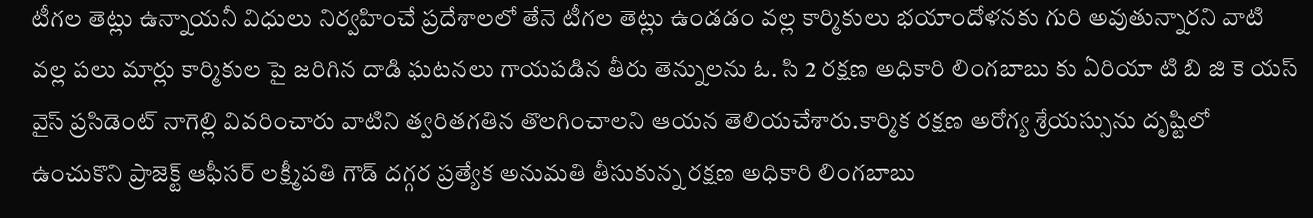టీగల తెట్లు ఉన్నాయనీ విధులు నిర్వహించే ప్రదేశాలలో తేనె టీగల తెట్లు ఉండడం వల్ల కార్మికులు భయాందోళనకు గురి అవుతున్నారని వాటి వల్ల పలు మార్లు కార్మికుల పై జరిగిన దాడి ఘటనలు గాయపడిన తీరు తెన్నులను ఓ. సి 2 రక్షణ అధికారి లింగబాబు కు ఏరియా టి బి జి కె యస్ వైస్ ప్రసిడెంట్ నాగెల్లి వివరించారు వాటిని త్వరితగతిన తొలగించాలని ఆయన తెలియచేశారు.కార్మిక రక్షణ అరోగ్య శ్రేయస్సును దృష్టిలో ఉంచుకొని ప్రాజెక్ట్ ఆఫీసర్ లక్ష్మీపతి గౌడ్ దగ్గర ప్రత్యేక అనుమతి తీసుకున్న రక్షణ అధికారి లింగబాబు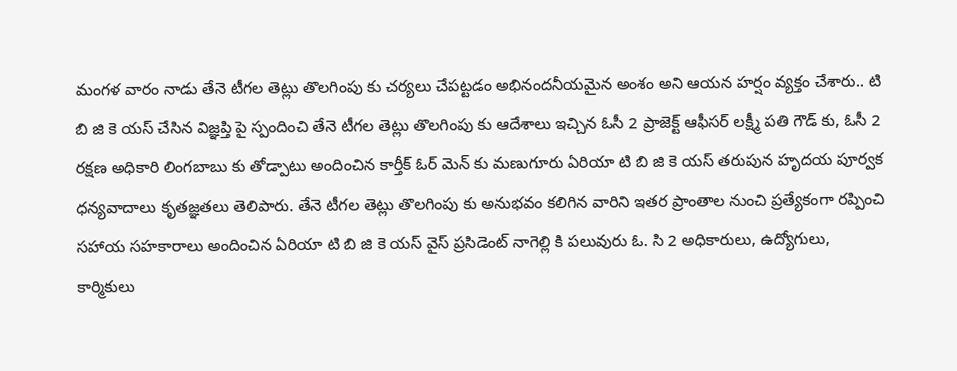మంగళ వారం నాడు తేనె టీగల తెట్లు తొలగింపు కు చర్యలు చేపట్టడం అభినందనీయమైన అంశం అని ఆయన హర్షం వ్యక్తం చేశారు.. టి బి జి కె యస్ చేసిన విజ్ఞప్తి పై స్పందించి తేనె టీగల తెట్లు తొలగింపు కు ఆదేశాలు ఇచ్చిన ఓసీ 2 ప్రాజెక్ట్ ఆఫీసర్ లక్ష్మీ పతి గౌడ్ కు, ఓసీ 2 రక్షణ అధికారి లింగబాబు కు తోడ్పాటు అందించిన కార్తీక్ ఓర్ మెన్ కు మణుగూరు ఏరియా టి బి జి కె యస్ తరుపున హృదయ పూర్వక ధన్యవాదాలు కృతజ్ఞతలు తెలిపారు. తేనె టీగల తెట్లు తొలగింపు కు అనుభవం కలిగిన వారిని ఇతర ప్రాంతాల నుంచి ప్రత్యేకంగా రప్పించి సహాయ సహకారాలు అందించిన ఏరియా టి బి జి కె యస్ వైస్ ప్రసిడెంట్ నాగెల్లి కి పలువురు ఓ. సి 2 అధికారులు, ఉద్యోగులు, కార్మికులు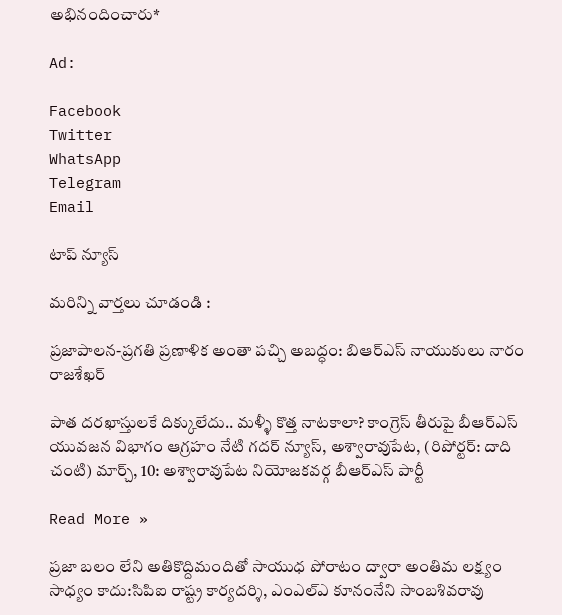అభినందించారు*

Ad:

Facebook
Twitter
WhatsApp
Telegram
Email

టాప్ న్యూస్

మరిన్ని వార్తలు చూడండి :

ప్రజాపాలన-ప్రగతి ప్రణాళిక అంతా పచ్చి అబద్ధం: బిఆర్ఎస్ నాయుకులు నారం రాజశేఖర్

పాత దరఖాస్తులకే దిక్కులేదు.. మళ్ళీ కొత్త నాటకాలా? కాంగ్రెస్ తీరుపై బీఆర్ఎస్ యువజన విభాగం ఆగ్రహం నేటి గదర్ న్యూస్, అశ్వారావుపేట, (రిపోర్టర్: దాది చంటి) మార్చ్, 10: అశ్వారావుపేట నియోజకవర్గ బీఆర్ఎస్ పార్టీ

Read More »

ప్రజా బలం లేని అతికొద్దిమందితో సాయుధ పోరాటం ద్వారా అంతిమ లక్ష్యం సాధ్యం కాదు:సిపిఐ రాష్ట్ర కార్యదర్శి, ఎంఎల్‌ఎ కూనంనేని సాంబశివరావు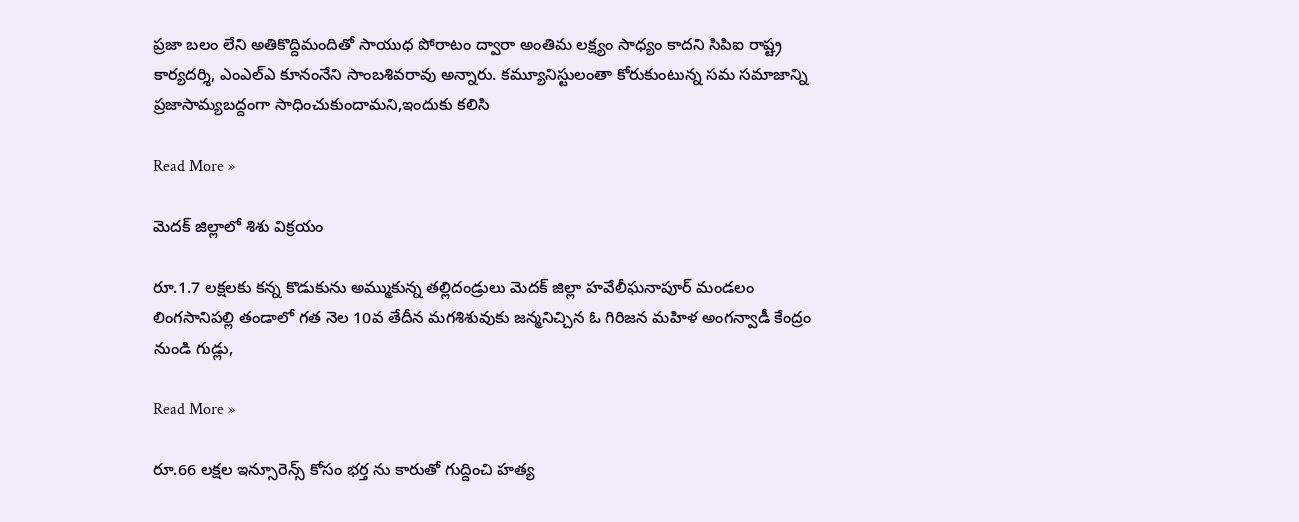ప్రజా బలం లేని అతికొద్దిమందితో సాయుధ పోరాటం ద్వారా అంతిమ లక్ష్యం సాధ్యం కాదని సిపిఐ రాష్ట్ర కార్యదర్శి, ఎంఎల్‌ఎ కూనంనేని సాంబశివరావు అన్నారు. కమ్యూనిస్టులంతా కోరుకుంటున్న సమ సమాజాన్ని ప్రజాసామ్యబద్దంగా సాధించుకుందామని,ఇందుకు కలిసి

Read More »

మెదక్ జిల్లాలో శిశు విక్రయం

రూ.1.7 లక్షలకు కన్న కొడుకును అమ్ముకున్న తల్లిదండ్రులు మెదక్ జిల్లా హవేలీఘనాపూర్ మండలం లింగసానిపల్లి తండాలో గత నెల 10వ తేదీన మగశిశువుకు జన్మనిచ్చిన ఓ గిరిజన మహిళ అంగన్వాడీ కేంద్రం నుండి గుడ్లు,

Read More »

రూ.66 లక్షల ఇన్సూరెన్స్ కోసం భర్త ను కారుతో గుద్దించి హత్య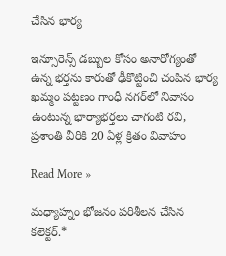చేసిన భార్య

ఇన్సూరెన్స్ డబ్బుల కోసం అనారోగ్యంతో ఉన్న భర్తను కారుతో ఢీకొట్టించి చంపిన భార్య ఖమ్మం పట్టణం గాంధీ నగర్‌లో నివాసం ఉంటున్న భార్యాభర్తలు చాగంటి రవి, ప్రశాంతి వీరికి 20 ఏళ్ల క్రితం వివాహం

Read More »

మధ్యాహ్నం భోజనం పరిశీలన చేసిన కలెక్టర్.*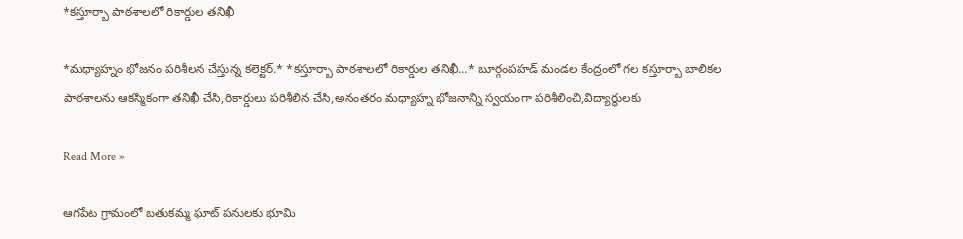*కస్తూర్బా పాఠశాలలో రికార్డుల తనిఖీ

*మధ్యాహ్నం భోజనం పరిశీలన చేస్తున్న కలెక్టర్.* *కస్తూర్బా పాఠశాలలో రికార్డుల తనిఖీ…* బూర్గంపహడ్ మండల కేంద్రంలో గల కస్తూర్బా బాలికల పాఠశాలను ఆకస్మికంగా తనిఖీ చేసి,రికార్డులు పరిశీలిన చేసి,అనంతరం మధ్యాహ్న భోజనాన్ని స్వయంగా పరిశీలించి,విద్యార్థులకు

Read More »

ఆగపేట గ్రామంలో బతుకమ్మ ఘాట్ పనులకు భూమి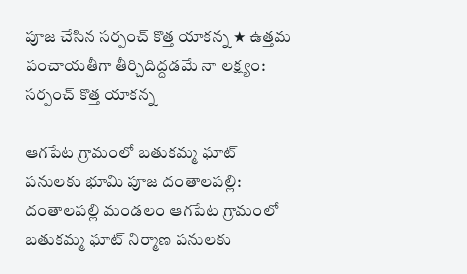పూజ చేసిన సర్పంచ్ కొత్త యాకన్న ★ ఉత్తమ పంచాయతీగా తీర్చిదిద్దడమే నా లక్ష్యం: సర్పంచ్ కొత్త యాకన్న

ఆగపేట గ్రామంలో బతుకమ్మ ఘాట్ పనులకు భూమి పూజ దంతాలపల్లి: దంతాలపల్లి మండలం ఆగపేట గ్రామంలో బతుకమ్మ ఘాట్ నిర్మాణ పనులకు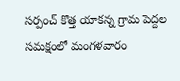సర్పంచ్ కొత్త యాకన్న గ్రామ పెద్దల సమక్షంలో మంగళవారం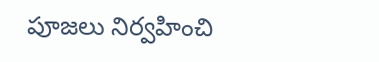పూజలు నిర్వహించి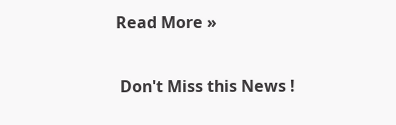Read More »

 Don't Miss this News !